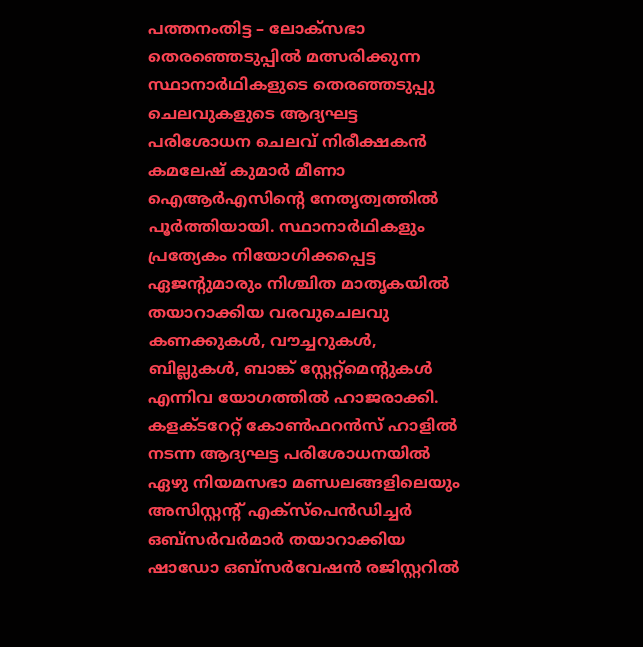പത്തനംതിട്ട – ലോക്സഭാ തെരഞ്ഞെടുപ്പിൽ മത്സരിക്കുന്ന സ്ഥാനാർഥികളുടെ തെരഞ്ഞടുപ്പു ചെലവുകളുടെ ആദ്യഘട്ട പരിശോധന ചെലവ് നിരീക്ഷകൻ കമലേഷ് കുമാർ മീണാ ഐആർഎസിന്റെ നേതൃത്വത്തിൽ പൂർത്തിയായി. സ്ഥാനാർഥികളും പ്രത്യേകം നിയോഗിക്കപ്പെട്ട ഏജന്റുമാരും നിശ്ചിത മാതൃകയിൽ തയാറാക്കിയ വരവുചെലവു കണക്കുകൾ, വൗച്ചറുകൾ, ബില്ലുകൾ, ബാങ്ക് സ്റ്റേറ്റ്മെന്റുകൾ എന്നിവ യോഗത്തിൽ ഹാജരാക്കി.
കളക്ടറേറ്റ് കോൺഫറൻസ് ഹാളിൽ നടന്ന ആദ്യഘട്ട പരിശോധനയിൽ ഏഴു നിയമസഭാ മണ്ഡലങ്ങളിലെയും അസിസ്റ്റന്റ് എക്സ്പെൻഡിച്ചർ ഒബ്സർവർമാർ തയാറാക്കിയ ഷാഡോ ഒബ്സർവേഷൻ രജിസ്റ്ററിൽ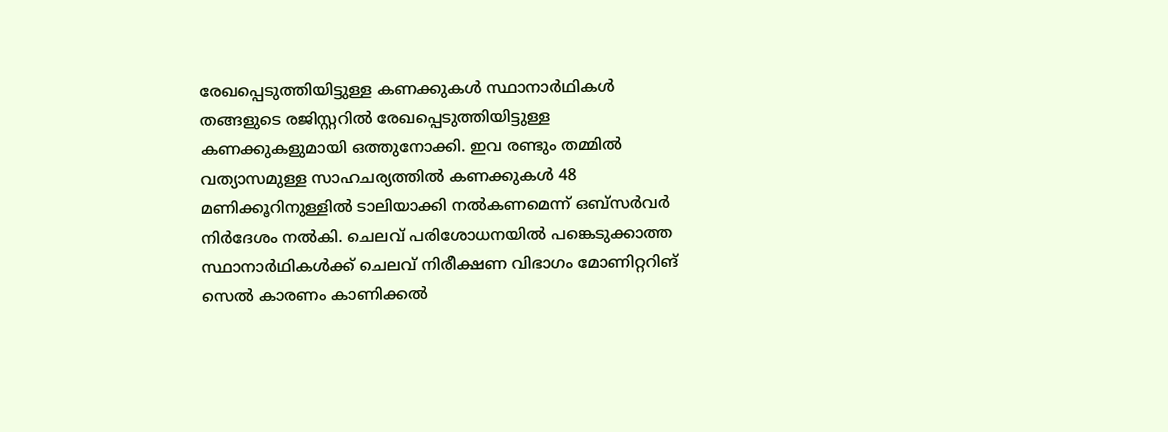രേഖപ്പെടുത്തിയിട്ടുള്ള കണക്കുകൾ സ്ഥാനാർഥികൾ തങ്ങളുടെ രജിസ്റ്ററിൽ രേഖപ്പെടുത്തിയിട്ടുള്ള കണക്കുകളുമായി ഒത്തുനോക്കി. ഇവ രണ്ടും തമ്മിൽ വത്യാസമുള്ള സാഹചര്യത്തിൽ കണക്കുകൾ 48 മണിക്കൂറിനുള്ളിൽ ടാലിയാക്കി നൽകണമെന്ന് ഒബ്സർവർ നിർദേശം നൽകി. ചെലവ് പരിശോധനയിൽ പങ്കെടുക്കാത്ത സ്ഥാനാർഥികൾക്ക് ചെലവ് നിരീക്ഷണ വിഭാഗം മോണിറ്ററിങ് സെൽ കാരണം കാണിക്കൽ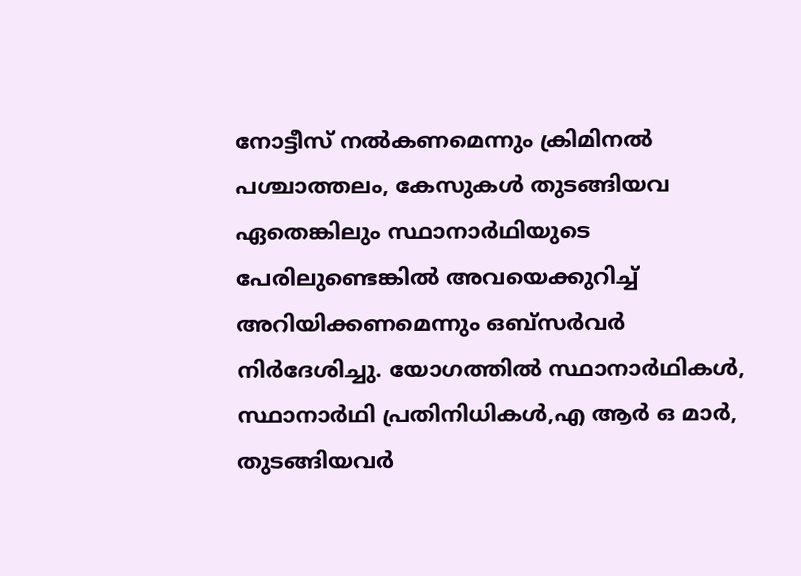നോട്ടീസ് നൽകണമെന്നും ക്രിമിനൽ പശ്ചാത്തലം, കേസുകൾ തുടങ്ങിയവ ഏതെങ്കിലും സ്ഥാനാർഥിയുടെ പേരിലുണ്ടെങ്കിൽ അവയെക്കുറിച്ച് അറിയിക്കണമെന്നും ഒബ്സർവർ നിർദേശിച്ചു. യോഗത്തിൽ സ്ഥാനാർഥികൾ, സ്ഥാനാർഥി പ്രതിനിധികൾ,എ ആർ ഒ മാർ, തുടങ്ങിയവർ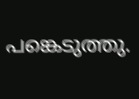പങ്കെടുത്തു.